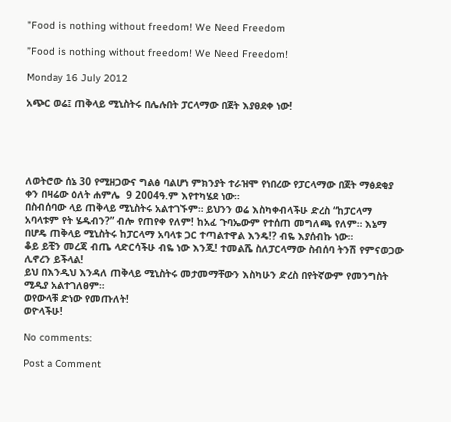"Food is nothing without freedom! We Need Freedom

”Food is nothing without freedom! We Need Freedom!

Monday 16 July 2012

አጭር ወሬ፤ ጠቅላይ ሚኒስትሩ በሌሉበት ፓርላማው በጀት እያፀደቀ ነው!





ለወትሮው ሰኔ 30 የሚዘጋውና ግልፅ ባልሆነ ምክንያት ተራዝሞ የነበረው የፓርላማው በጀት ማፅደቂያ ቀን በዛሬው ዕለት ሐምሌ  9 2004ዓ.ም እየተካሄደ ነው።
በስብሰባው ላይ ጠቅላይ ሚኒስትሩ አልተገኙም። ይህንን ወሬ እስካቀብላችሁ ድረስ “ከፓርላማ አባላቱም የት ሄዱብን?” ብሎ የጠየቀ የለም! ከአፈ ጉባኤውም የተሰጠ መግለጫ የለም። እኔማ በሆዴ ጠቅላይ ሚኒስትሩ ከፓርላማ አባላቱ ጋር ተጣልተዋል እንዴ!? ብዬ እያሰብኩ ነው።
ቆይ ይቺን መረጃ ብጤ ላድርሳችሁ ብዬ ነው እንጂ! ተመልሼ ስለፓርላማው ስብሰባ ትንሽ የምናወጋው ሊኖረን ይችላል!
ይህ በእንዲህ እንዳለ ጠቅላይ ሚኒስትሩ መታመማቸውን እስካሁን ድረስ በየትኛውም የመንግስት ሚዲያ አልተገለፀም።
ወየውላቹ ድነው የመጡለት!
ወዮላችሁ!

No comments:

Post a Comment